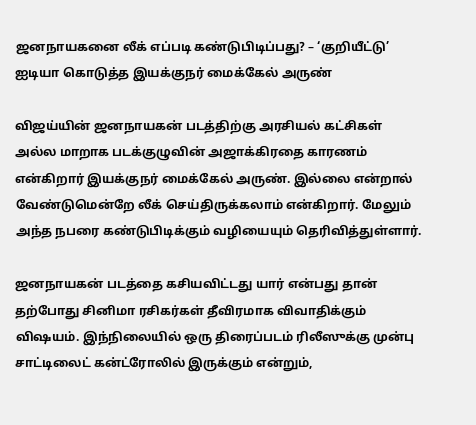ஜனநாயகனை லீக் எப்படி கண்டுபிடிப்பது? – ‘குறியீட்டு’ ஐடியா கொடுத்த இயக்குநர் மைக்கேல் அருண்

விஜய்யின் ஜனநாயகன் படத்திற்கு அரசியல் கட்சிகள் அல்ல மாறாக படக்குழுவின் அஜாக்கிரதை காரணம் என்கிறார் இயக்குநர் மைக்கேல் அருண். இல்லை என்றால் வேண்டுமென்றே லீக் செய்திருக்கலாம் என்கிறார். மேலும் அந்த நபரை கண்டுபிடிக்கும் வழியையும் தெரிவித்துள்ளார்.

ஜனநாயகன் படத்தை கசியவிட்டது யார் என்பது தான் தற்போது சினிமா ரசிகர்கள் தீவிரமாக விவாதிக்கும் விஷயம். இந்நிலையில் ஒரு திரைப்படம் ரிலீஸுக்கு முன்பு சாட்டிலைட் கன்ட்ரோலில் இருக்கும் என்றும்,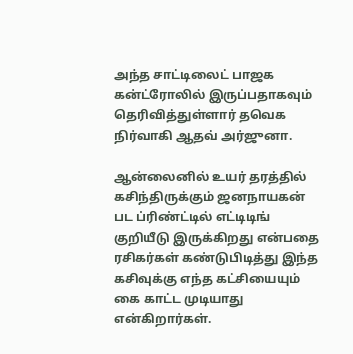அந்த சாட்டிலைட் பாஜக கன்ட்ரோலில் இருப்பதாகவும் தெரிவித்துள்ளார் தவெக நிர்வாகி ஆதவ் அர்ஜுனா.

ஆன்லைனில் உயர் தரத்தில் கசிந்திருக்கும் ஜனநாயகன் பட ப்ரிண்ட்டில் எட்டிடிங் குறியீடு இருக்கிறது என்பதை ரசிகர்கள் கண்டுபிடித்து இந்த கசிவுக்கு எந்த கட்சியையும் கை காட்ட முடியாது என்கிறார்கள்.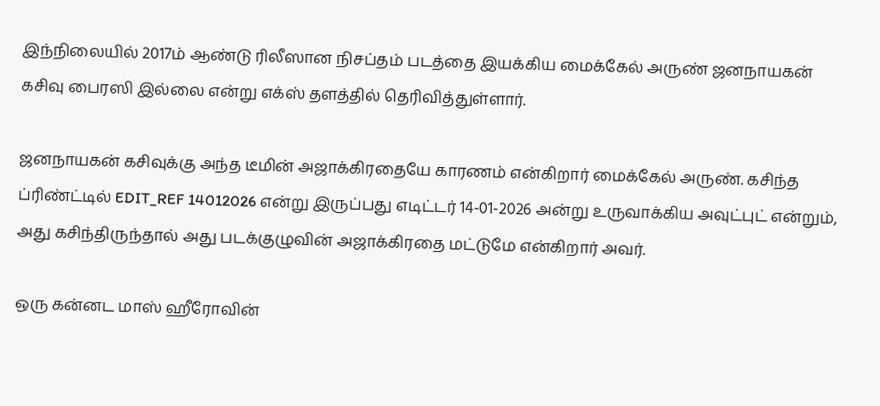இந்நிலையில் 2017ம் ஆண்டு ரிலீஸான நிசப்தம் படத்தை இயக்கிய மைக்கேல் அருண் ஜனநாயகன் கசிவு பைரஸி இல்லை என்று எக்ஸ் தளத்தில் தெரிவித்துள்ளார்.

ஜனநாயகன் கசிவுக்கு அந்த டீமின் அஜாக்கிரதையே காரணம் என்கிறார் மைக்கேல் அருண். கசிந்த ப்ரிண்ட்டில் EDIT_REF 14012026 என்று இருப்பது எடிட்டர் 14-01-2026 அன்று உருவாக்கிய அவுட்புட் என்றும், அது கசிந்திருந்தால் அது படக்குழுவின் அஜாக்கிரதை மட்டுமே என்கிறார் அவர்.

ஒரு கன்னட மாஸ் ஹீரோவின்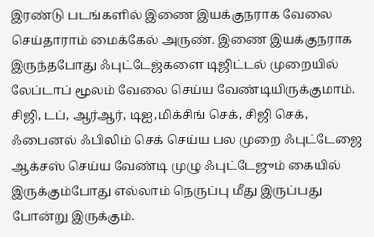இரண்டு படங்களில் இணை இயக்குநராக வேலை செய்தாராம் மைக்கேல் அருண். இணை இயக்குநராக இருந்தபோது ஃபுட்டேஜ்களை டிஜிட்டல் முறையில் லேப்டாப் மூலம் வேலை செய்ய வேண்டியிருக்குமாம். சிஜி, டப், ஆர்ஆர், டிஐ,மிக்சிங் செக், சிஜி செக், ஃபைனல் ஃபிலிம் செக் செய்ய பல முறை ஃபுட்டேஜை ஆக்சஸ் செய்ய வேண்டி முழு ஃபுட்டேஜும் கையில் இருக்கும்போது எல்லாம் நெருப்பு மீது இருப்பது போன்று இருக்கும்.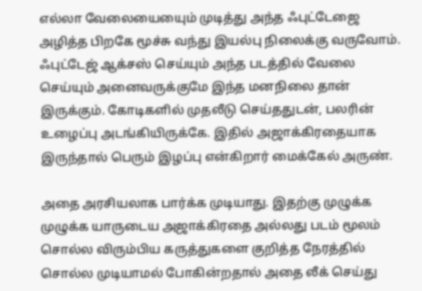எல்லா வேலையையைும் முடித்து அந்த ஃபுட்டேஜை அழித்த பிறகே மூச்சு வந்து இயல்பு நிலைக்கு வருவோம். ஃபுட்டேஜ் ஆக்சஸ் செய்யும் அந்த படத்தில் வேலை செய்யும் அனைவருக்குமே இந்த மனநிலை தான் இருக்கும். கோடிகளில் முதலீடு செய்ததுடன், பலரின் உழைப்பு அடங்கியிருக்கே. இதில் அஜாக்கிரதையாக இருந்தால் பெரும் இழப்பு என்கிறார் மைக்கேல் அருண்.

அதை அரசியலாக பார்க்க முடியாது. இதற்கு முழுக்க முழுக்க யாருடைய அஜாக்கிரதை அல்லது படம் மூலம் சொல்ல விரும்பிய கருத்துகளை குறித்த நேரத்தில் சொல்ல முடியாமல் போகின்றதால் அதை லீக் செய்து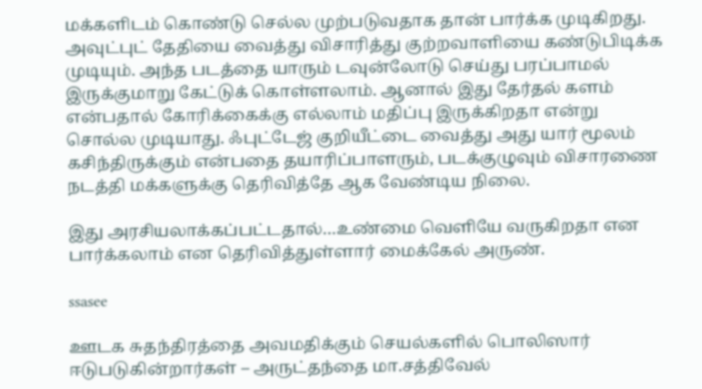மக்களிடம் கொண்டு செல்ல முற்படுவதாக தான் பார்க்க முடிகிறது.
அவுட்புட் தேதியை வைத்து விசாரித்து குற்றவாளியை கண்டுபிடிக்க முடியும். அந்த படத்தை யாரும் டவுன்லோடு செய்து பரப்பாமல் இருக்குமாறு கேட்டுக் கொள்ளலாம். ஆனால் இது தேர்தல் களம் என்பதால் கோரிக்கைக்கு எல்லாம் மதிப்பு இருக்கிறதா என்று சொல்ல முடியாது. ஃபுட்டேஜ் குறியீட்டை வைத்து அது யார் மூலம் கசிந்திருக்கும் என்பதை தயாரிப்பாளரும், படக்குழுவும் விசாரணை நடத்தி மக்களுக்கு தெரிவித்தே ஆக வேண்டிய நிலை.

இது அரசியலாக்கப்பட்டதால்…உண்மை வெளியே வருகிறதா என பார்க்கலாம் என தெரிவித்துள்ளார் மைக்கேல் அருண்.

ssasee

ஊடக சுதந்திரத்தை அவமதிக்கும் செயல்களில் பொலிஸார் ஈடுபடுகின்றார்கள் – அருட்தந்தை மா.சத்திவேல்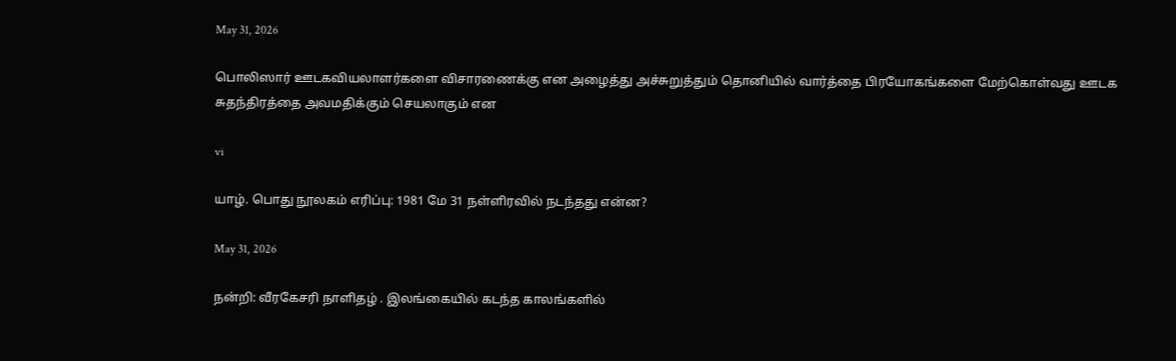May 31, 2026

பொலிஸார் ஊடகவியலாளர்களை விசாரணைக்கு என அழைத்து அச்சுறுத்தும் தொனியில் வார்த்தை பிரயோகங்களை மேற்கொள்வது ஊடக சுதந்திரத்தை அவமதிக்கும் செயலாகும் என

vi

யாழ். பொது நூலகம் எரிப்பு: 1981 மே 31 நள்ளிரவில் நடந்தது என்ன?

May 31, 2026

நன்றி: வீரகேசரி நாளிதழ் . இலங்கையில் கடந்த காலங்களில்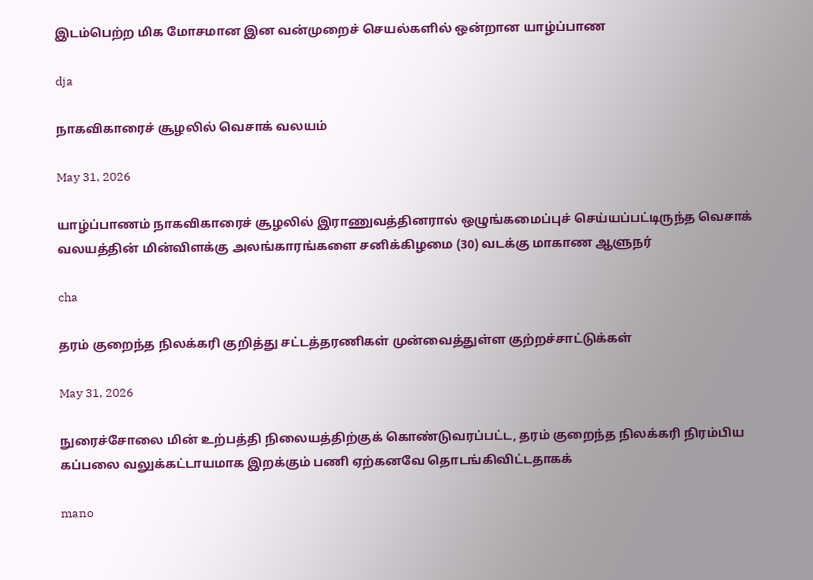இடம்பெற்ற மிக மோசமான இன வன்முறைச் செயல்களில் ஒன்றான யாழ்ப்பாண

dja

நாகவிகாரைச் சூழலில் வெசாக் வலயம்

May 31, 2026

யாழ்ப்பாணம் நாகவிகாரைச் சூழலில் இராணுவத்தினரால் ஒழுங்கமைப்புச் செய்யப்பட்டிருந்த வெசாக் வலயத்தின் மின்விளக்கு அலங்காரங்களை சனிக்கிழமை (30) வடக்கு மாகாண ஆளுநர்

cha

தரம் குறைந்த நிலக்கரி குறித்து சட்டத்தரணிகள் முன்வைத்துள்ள குற்றச்சாட்டுக்கள்

May 31, 2026

நுரைச்சோலை மின் உற்பத்தி நிலையத்திற்குக் கொண்டுவரப்பட்ட, தரம் குறைந்த நிலக்கரி நிரம்பிய கப்பலை வலுக்கட்டாயமாக இறக்கும் பணி ஏற்கனவே தொடங்கிவிட்டதாகக்

mano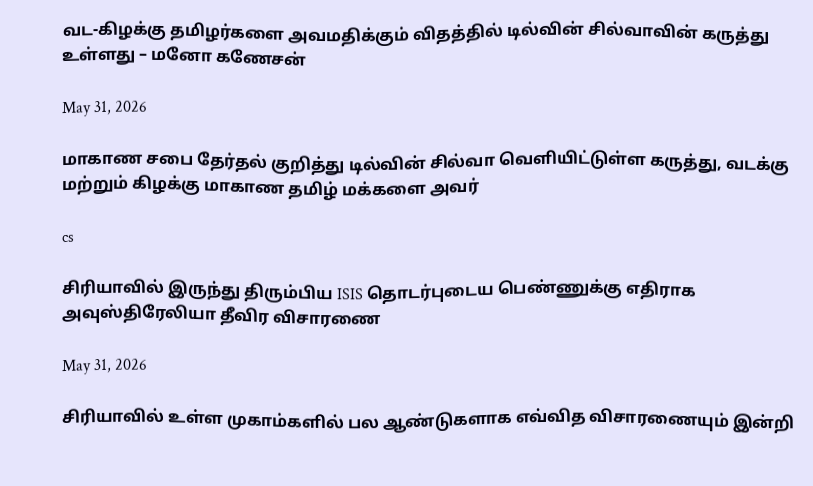வட-கிழக்கு தமிழர்களை அவமதிக்கும் விதத்தில் டில்வின் சில்வாவின் கருத்து உள்ளது – மனோ கணேசன்

May 31, 2026

மாகாண சபை தேர்தல் குறித்து டில்வின் சில்வா வெளியிட்டுள்ள கருத்து, வடக்கு மற்றும் கிழக்கு மாகாண தமிழ் மக்களை அவர்

cs

சிரியாவில் இருந்து திரும்பிய ISIS தொடர்புடைய பெண்ணுக்கு எதிராக அவுஸ்திரேலியா தீவிர விசாரணை

May 31, 2026

சிரியாவில் உள்ள முகாம்களில் பல ஆண்டுகளாக எவ்வித விசாரணையும் இன்றி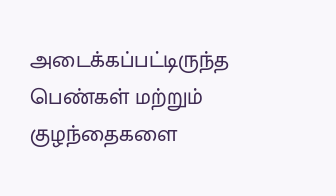அடைக்கப்பட்டிருந்த பெண்கள் மற்றும் குழந்தைகளை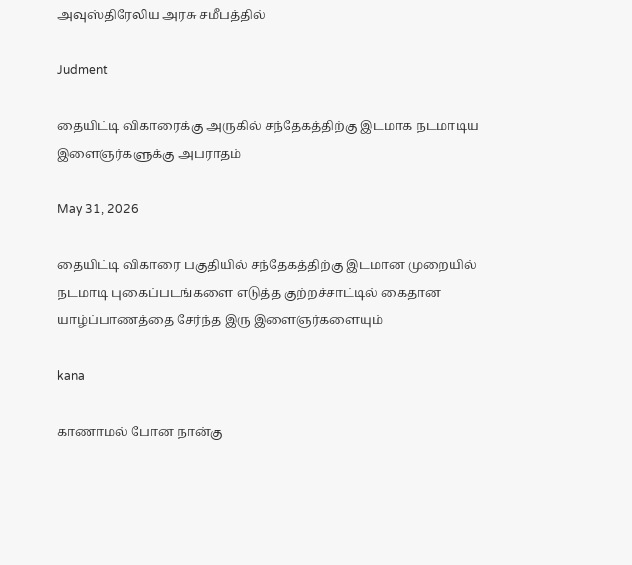அவுஸ்திரேலிய அரசு சமீபத்தில்

Judment

தையிட்டி விகாரைக்கு அருகில் சந்தேகத்திற்கு இடமாக நடமாடிய இளைஞர்களுக்கு அபராதம்

May 31, 2026

தையிட்டி விகாரை பகுதியில் சந்தேகத்திற்கு இடமான முறையில் நடமாடி புகைப்படங்களை எடுத்த குற்றச்சாட்டில் கைதான யாழ்ப்பாணத்தை சேர்ந்த இரு இளைஞர்களையும்

kana

காணாமல் போன நான்கு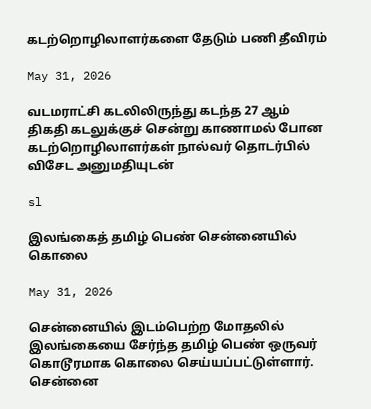கடற்றொழிலாளர்களை தேடும் பணி தீவிரம்

May 31, 2026

வடமராட்சி கடலிலிருந்து கடந்த 27 ஆம் திகதி கடலுக்குச் சென்று காணாமல் போன கடற்றொழிலாளர்கள் நால்வர் தொடர்பில் விசேட அனுமதியுடன்

sl

இலங்கைத் தமிழ் பெண் சென்னையில் கொலை

May 31, 2026

சென்னையில் இடம்பெற்ற மோதலில் இலங்கையை சேர்ந்த தமிழ் பெண் ஒருவர் கொடூரமாக கொலை செய்யப்பட்டுள்ளார். சென்னை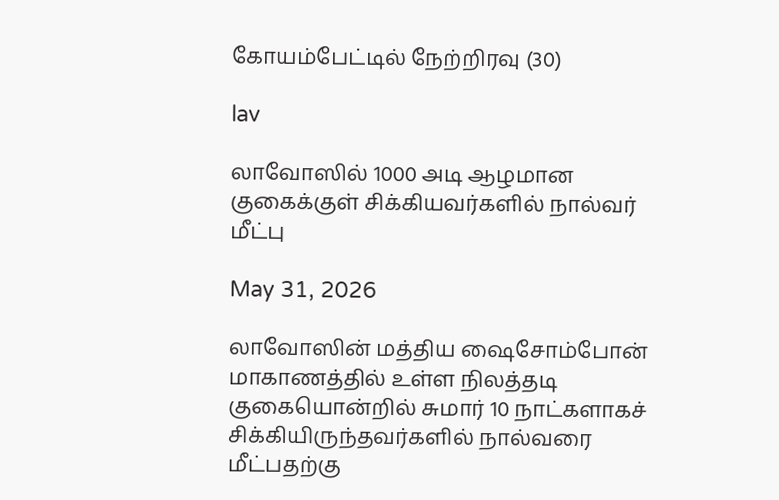கோயம்பேட்டில் நேற்றிரவு (30)

lav

லாவோஸில் 1000 அடி ஆழமான குகைக்குள் சிக்கியவர்களில் நால்வர் மீட்பு

May 31, 2026

லாவோஸின் மத்திய ஷைசோம்போன் மாகாணத்தில் உள்ள நிலத்தடி குகையொன்றில் சுமார் 10 நாட்களாகச் சிக்கியிருந்தவர்களில் நால்வரை மீட்பதற்கு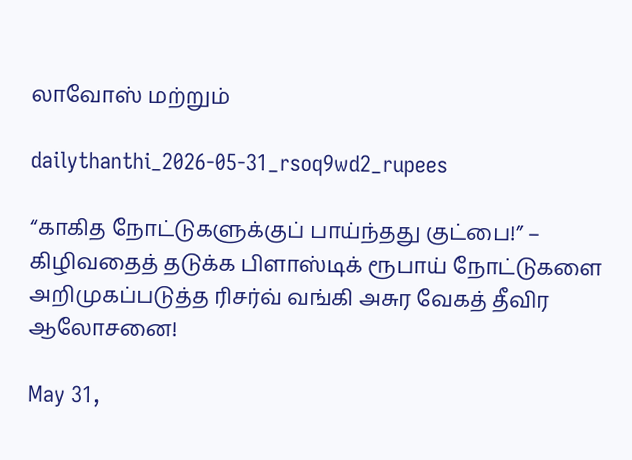லாவோஸ் மற்றும்

dailythanthi_2026-05-31_rsoq9wd2_rupees

“காகித நோட்டுகளுக்குப் பாய்ந்தது குட்பை!” – கிழிவதைத் தடுக்க பிளாஸ்டிக் ரூபாய் நோட்டுகளை அறிமுகப்படுத்த ரிசர்வ் வங்கி அசுர வேகத் தீவிர ஆலோசனை!

May 31,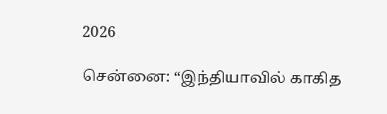2026

சென்னை: “இந்தியாவில் காகித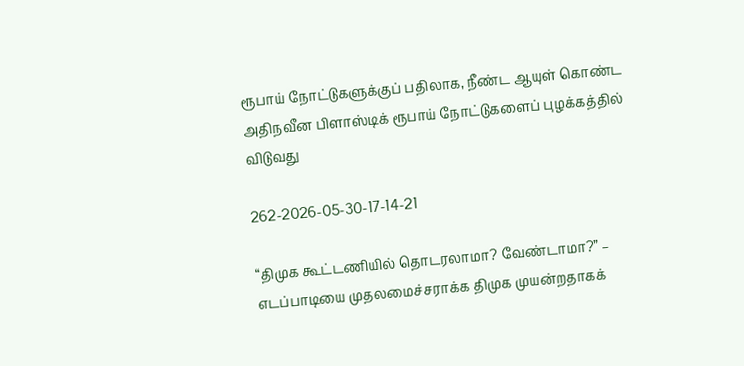ரூபாய் நோட்டுகளுக்குப் பதிலாக, நீண்ட ஆயுள் கொண்ட அதிநவீன பிளாஸ்டிக் ரூபாய் நோட்டுகளைப் புழக்கத்தில் விடுவது

262-2026-05-30-17-14-21

“திமுக கூட்டணியில் தொடரலாமா? வேண்டாமா?” – எடப்பாடியை முதலமைச்சராக்க திமுக முயன்றதாகக்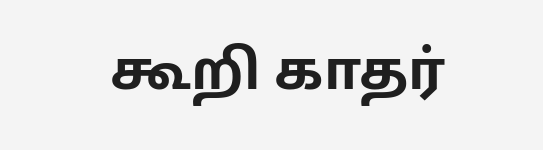கூறி காதர்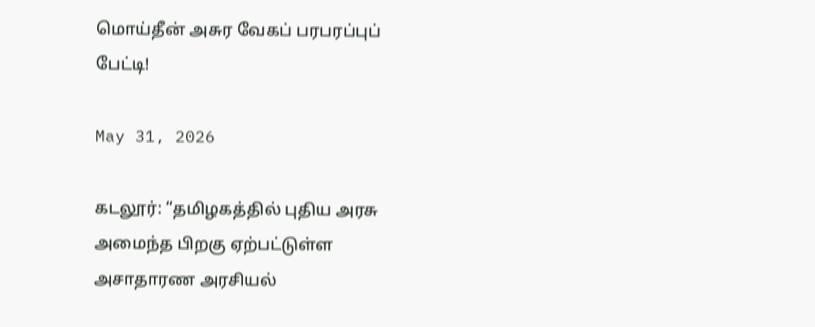மொய்தீன் அசுர வேகப் பரபரப்புப் பேட்டி!

May 31, 2026

கடலூர்: “தமிழகத்தில் புதிய அரசு அமைந்த பிறகு ஏற்பட்டுள்ள அசாதாரண அரசியல்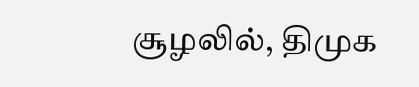சூழலில், திமுக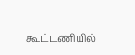கூட்டணியில்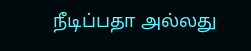நீடிப்பதா அல்லது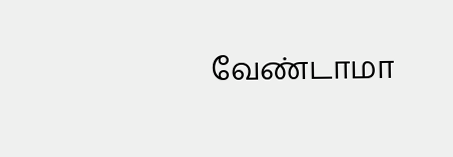வேண்டாமா